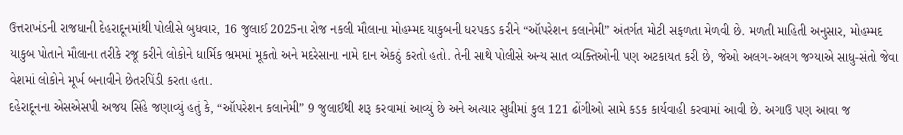ઉત્તરાખંડની રાજધાની દેહરાદૂનમાંથી પોલીસે બુધવાર, 16 જુલાઈ 2025ના રોજ નકલી મૌલાના મોહમ્મદ યાકુબની ધરપકડ કરીને “ઑપરેશન કલાનેમી” અંતર્ગત મોટી સફળતા મેળવી છે. મળતી માહિતી અનુસાર, મોહમ્મદ યાકુબ પોતાને મૌલાના તરીકે રજૂ કરીને લોકોને ધાર્મિક ભ્રમમાં મૂકતો અને મદરેસાના નામે દાન એકઠું કરતો હતો. તેની સાથે પોલીસે અન્ય સાત વ્યક્તિઓની પણ અટકાયત કરી છે, જેઓ અલગ-અલગ જગ્યાએ સાધુ-સંતો જેવા વેશમાં લોકોને મૂર્ખ બનાવીને છેતરપિંડી કરતા હતા.
દહેરાદૂનના એસએસપી અજય સિંહે જણાવ્યું હતું કે, “ઑપરેશન કલાનેમી” 9 જુલાઈથી શરૂ કરવામાં આવ્યું છે અને અત્યાર સુધીમાં કુલ 121 ઢોંગીઓ સામે કડક કાર્યવાહી કરવામાં આવી છે. અગાઉ પણ આવા જ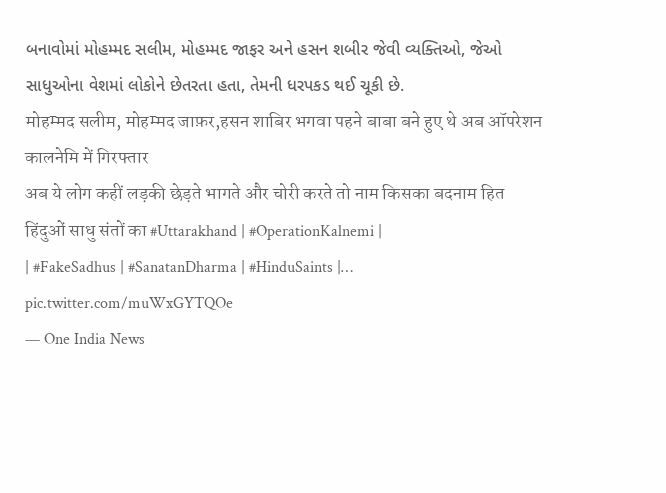બનાવોમાં મોહમ્મદ સલીમ, મોહમ્મદ જાફર અને હસન શબીર જેવી વ્યક્તિઓ, જેઓ સાધુઓના વેશમાં લોકોને છેતરતા હતા, તેમની ધરપકડ થઈ ચૂકી છે.
मोहम्मद सलीम, मोहम्मद जाफ़र,हसन शाबिर भगवा पहने बाबा बने हुए थे अब ऑपरेशन कालनेमि में गिरफ्तार
अब ये लोग कहीं लड़की छेड़ते भागते और चोरी करते तो नाम किसका बदनाम हित हिंदुओं साधु संतों का #Uttarakhand | #OperationKalnemi |
| #FakeSadhus | #SanatanDharma | #HinduSaints |… pic.twitter.com/muWxGYTQOe
— One India News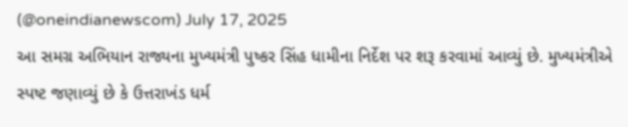(@oneindianewscom) July 17, 2025
આ સમગ્ર અભિયાન રાજ્યના મુખ્યમંત્રી પુષ્કર સિંહ ધામીના નિર્દેશ પર શરૂ કરવામાં આવ્યું છે. મુખ્યમંત્રીએ સ્પષ્ટ જણાવ્યું છે કે ઉત્તરાખંડ ધર્મ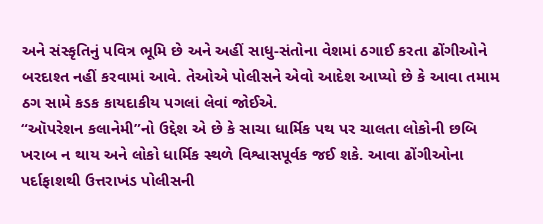અને સંસ્કૃતિનું પવિત્ર ભૂમિ છે અને અહીં સાધુ-સંતોના વેશમાં ઠગાઈ કરતા ઢોંગીઓને બરદાશ્ત નહીં કરવામાં આવે. તેઓએ પોલીસને એવો આદેશ આપ્યો છે કે આવા તમામ ઠગ સામે કડક કાયદાકીય પગલાં લેવાં જોઈએ.
“ઑપરેશન કલાનેમી”નો ઉદ્દેશ એ છે કે સાચા ધાર્મિક પથ પર ચાલતા લોકોની છબિ ખરાબ ન થાય અને લોકો ધાર્મિક સ્થળે વિશ્વાસપૂર્વક જઈ શકે. આવા ઢોંગીઓના પર્દાફાશથી ઉત્તરાખંડ પોલીસની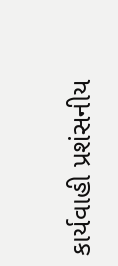કાર્યવાહી પ્રશંસનીય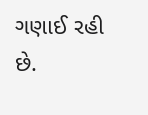ગણાઈ રહી છે.